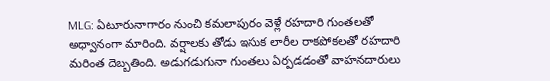MLG: ఏటూరునాగారం నుంచి కమలాపురం వెళ్లే రహదారి గుంతలతో అధ్వానంగా మారింది. వర్షాలకు తోడు ఇసుక లారీల రాకపోకలతో రహదారి మరింత దెబ్బతింది. అడుగడుగునా గుంతలు ఏర్పడడంతో వాహనదారులు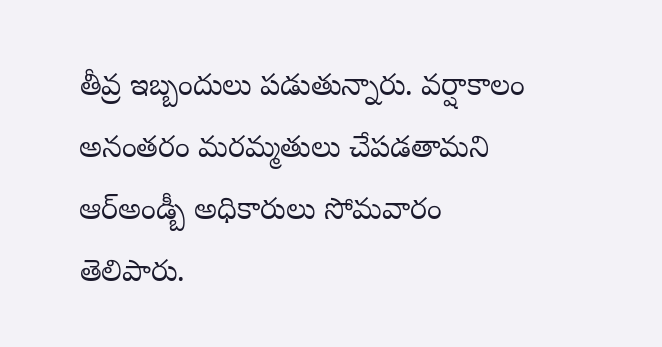తీవ్ర ఇబ్బందులు పడుతున్నారు. వర్షాకాలం అనంతరం మరమ్మతులు చేపడతామని ఆర్అండ్బీ అధికారులు సోమవారం తెలిపారు.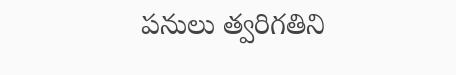పనులు త్వరిగతిని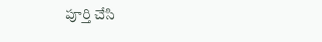పూర్తి చేసి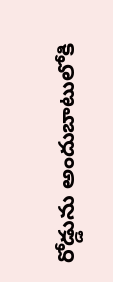రోడ్డును అందుబాటులోకి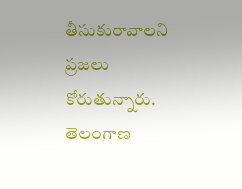తీసుకురావాలని ప్రజలు కోరుతున్నారు.
తెలంగాణ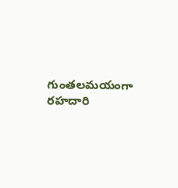గుంతలమయంగా రహదారి